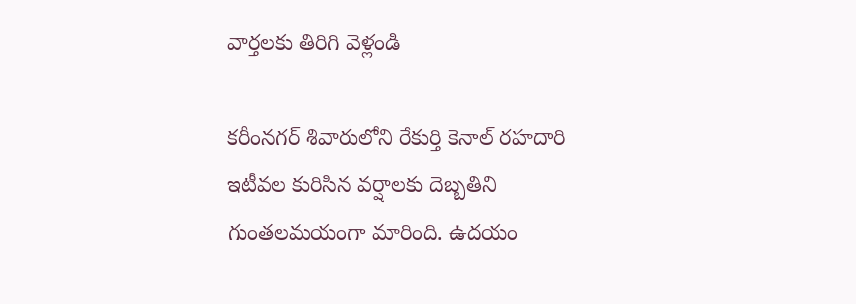వార్తలకు తిరిగి వెళ్లండి

కరీంనగర్ శివారులోని రేకుర్తి కెనాల్ రహదారి ఇటీవల కురిసిన వర్షాలకు దెబ్బతిని గుంతలమయంగా మారింది. ఉదయం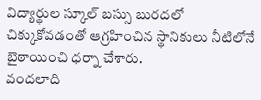విద్యార్థుల స్కూల్ బస్సు బురదలో చిక్కుకోవడంతో ఆగ్రహించిన స్థానికులు నీటిలోనే బైఠాయించి ధర్నా చేశారు.
వందలాది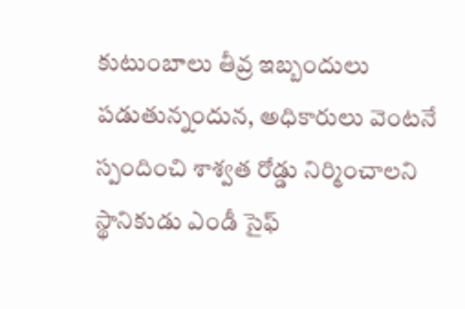కుటుంబాలు తీవ్ర ఇబ్బందులు పడుతున్నందున, అధికారులు వెంటనే స్పందించి శాశ్వత రోడ్డు నిర్మించాలని స్థానికుడు ఎండీ సైఫ్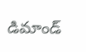డిమాండ్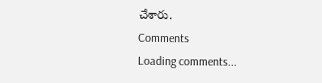చేశారు.
Comments
Loading comments...